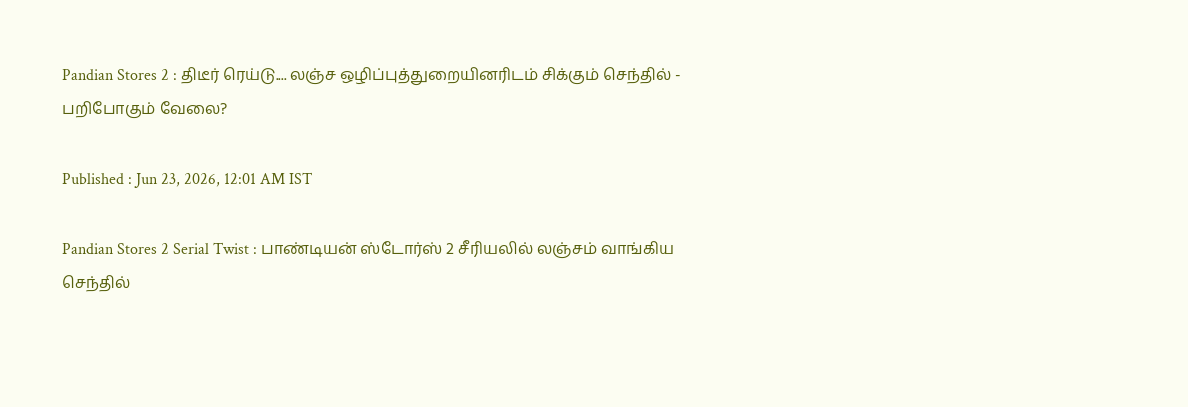Pandian Stores 2 : திடீர் ரெய்டு.... லஞ்ச ஒழிப்புத்துறையினரிடம் சிக்கும் செந்தில் - பறிபோகும் வேலை?

Published : Jun 23, 2026, 12:01 AM IST

Pandian Stores 2 Serial Twist : பாண்டியன் ஸ்டோர்ஸ் 2 சீரியலில் லஞ்சம் வாங்கிய செந்தில்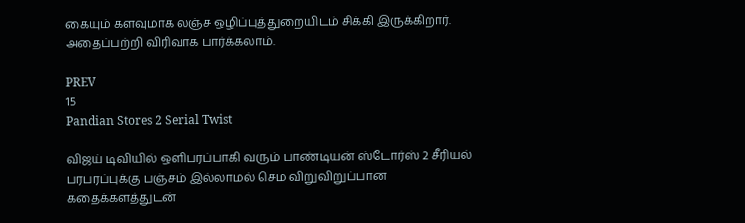கையும் களவுமாக லஞ்ச ஒழிப்புத்துறையிடம் சிக்கி இருக்கிறார். அதைப்பற்றி விரிவாக பார்க்கலாம்.

PREV
15
Pandian Stores 2 Serial Twist

விஜய் டிவியில் ஒளிபரப்பாகி வரும் பாண்டியன் ஸ்டோர்ஸ் 2 சீரியல் பரபரப்புக்கு பஞ்சம் இல்லாமல் செம விறுவிறுப்பான கதைக்களத்துடன்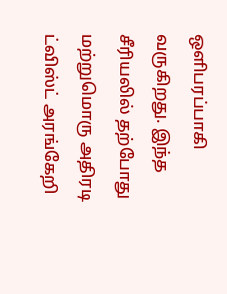ஒளிபரப்பாகி வருகிறது. இந்த சீரியலில் தற்போது மற்றுமொரு அதிரடி ட்விஸ்ட் அரங்கேறி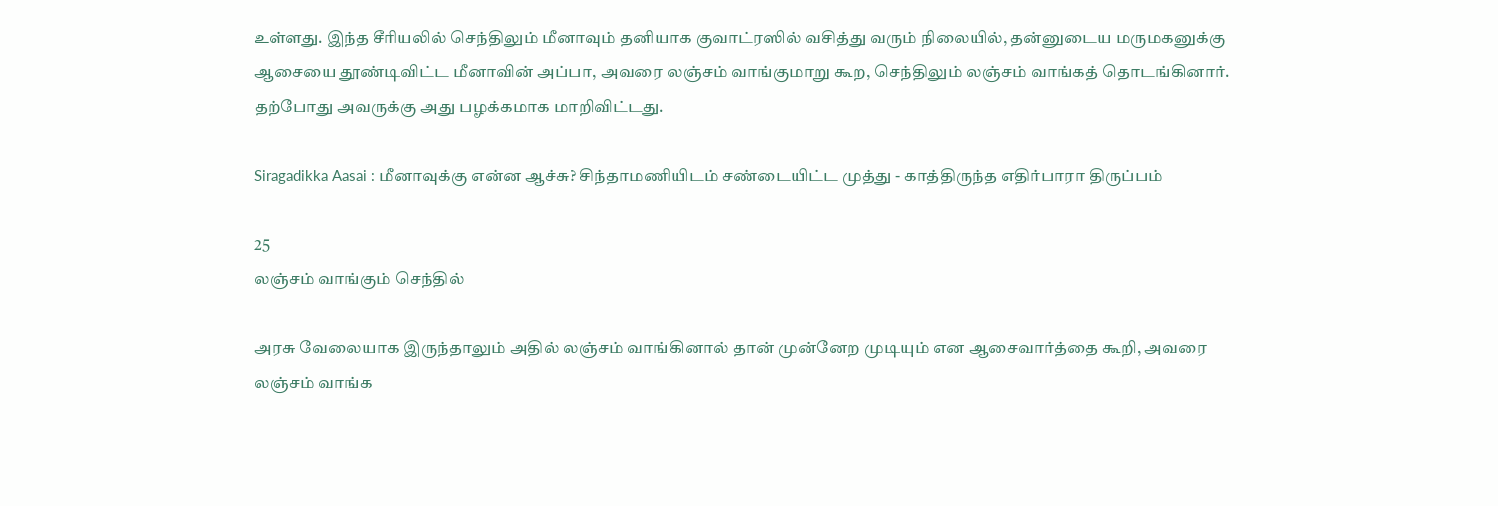உள்ளது. இந்த சீரியலில் செந்திலும் மீனாவும் தனியாக குவாட்ரஸில் வசித்து வரும் நிலையில், தன்னுடைய மருமகனுக்கு ஆசையை தூண்டிவிட்ட மீனாவின் அப்பா, அவரை லஞ்சம் வாங்குமாறு கூற, செந்திலும் லஞ்சம் வாங்கத் தொடங்கினார். தற்போது அவருக்கு அது பழக்கமாக மாறிவிட்டது.

Siragadikka Aasai : மீனாவுக்கு என்ன ஆச்சு? சிந்தாமணியிடம் சண்டையிட்ட முத்து - காத்திருந்த எதிர்பாரா திருப்பம்

25
லஞ்சம் வாங்கும் செந்தில்

அரசு வேலையாக இருந்தாலும் அதில் லஞ்சம் வாங்கினால் தான் முன்னேற முடியும் என ஆசைவார்த்தை கூறி, அவரை லஞ்சம் வாங்க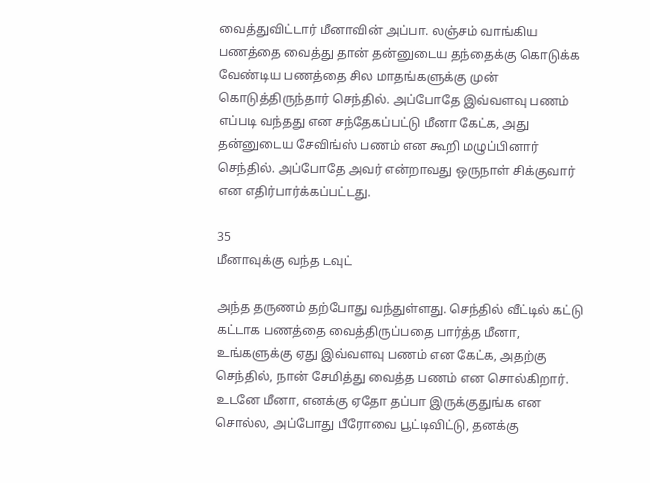வைத்துவிட்டார் மீனாவின் அப்பா. லஞ்சம் வாங்கிய பணத்தை வைத்து தான் தன்னுடைய தந்தைக்கு கொடுக்க வேண்டிய பணத்தை சில மாதங்களுக்கு முன் கொடுத்திருந்தார் செந்தில். அப்போதே இவ்வளவு பணம் எப்படி வந்தது என சந்தேகப்பட்டு மீனா கேட்க, அது தன்னுடைய சேவிங்ஸ் பணம் என கூறி மழுப்பினார் செந்தில். அப்போதே அவர் என்றாவது ஒருநாள் சிக்குவார் என எதிர்பார்க்கப்பட்டது.

35
மீனாவுக்கு வந்த டவுட்

அந்த தருணம் தற்போது வந்துள்ளது. செந்தில் வீட்டில் கட்டு கட்டாக பணத்தை வைத்திருப்பதை பார்த்த மீனா, உங்களுக்கு ஏது இவ்வளவு பணம் என கேட்க, அதற்கு செந்தில், நான் சேமித்து வைத்த பணம் என சொல்கிறார். உடனே மீனா, எனக்கு ஏதோ தப்பா இருக்குதுங்க என சொல்ல, அப்போது பீரோவை பூட்டிவிட்டு, தனக்கு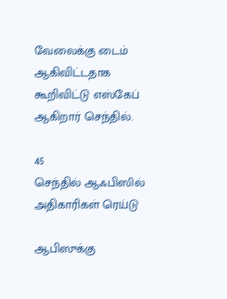வேலைக்கு டைம் ஆகிவிட்டதாக கூறிவிட்டு எஸ்கேப் ஆகிறார் செந்தில்.

45
செந்தில் ஆஃபிஸில் அதிகாரிகள் ரெய்டு

ஆபிஸுக்கு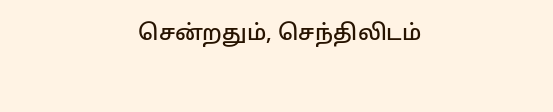சென்றதும், செந்திலிடம்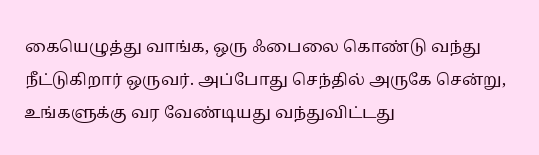கையெழுத்து வாங்க, ஒரு ஃபைலை கொண்டு வந்து நீட்டுகிறார் ஒருவர். அப்போது செந்தில் அருகே சென்று, உங்களுக்கு வர வேண்டியது வந்துவிட்டது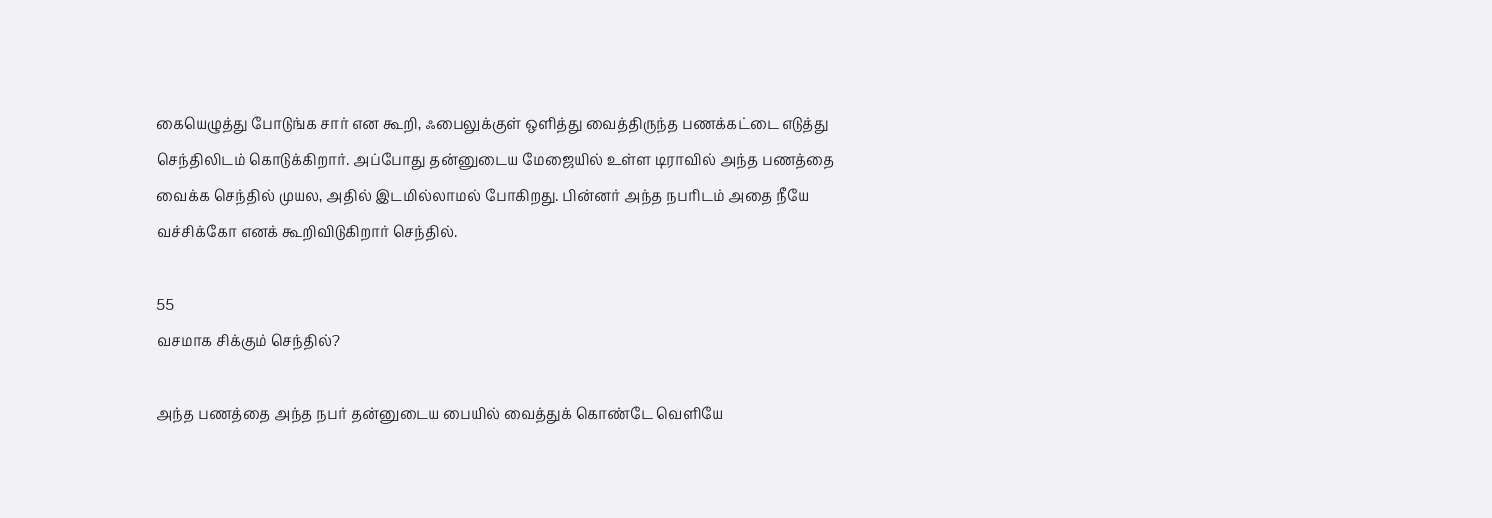கையெழுத்து போடுங்க சார் என கூறி, ஃபைலுக்குள் ஒளித்து வைத்திருந்த பணக்கட்டை எடுத்து செந்திலிடம் கொடுக்கிறார். அப்போது தன்னுடைய மேஜையில் உள்ள டிராவில் அந்த பணத்தை வைக்க செந்தில் முயல, அதில் இடமில்லாமல் போகிறது. பின்னர் அந்த நபரிடம் அதை நீயே வச்சிக்கோ எனக் கூறிவிடுகிறார் செந்தில்.

55
வசமாக சிக்கும் செந்தில்?

அந்த பணத்தை அந்த நபர் தன்னுடைய பையில் வைத்துக் கொண்டே வெளியே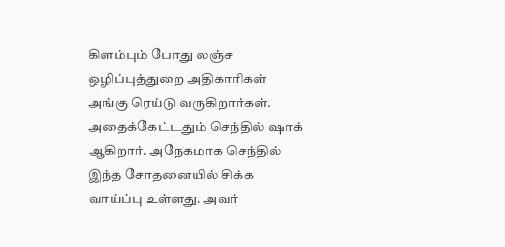கிளம்பும் போது லஞ்ச ஒழிப்புத்துறை அதிகாரிகள் அங்கு ரெய்டு வருகிறார்கள். அதைக்கேட்டதும் செந்தில் ஷாக் ஆகிறார். அநேகமாக செந்தில் இந்த சோதனையில் சிக்க வாய்ப்பு உள்ளது. அவர்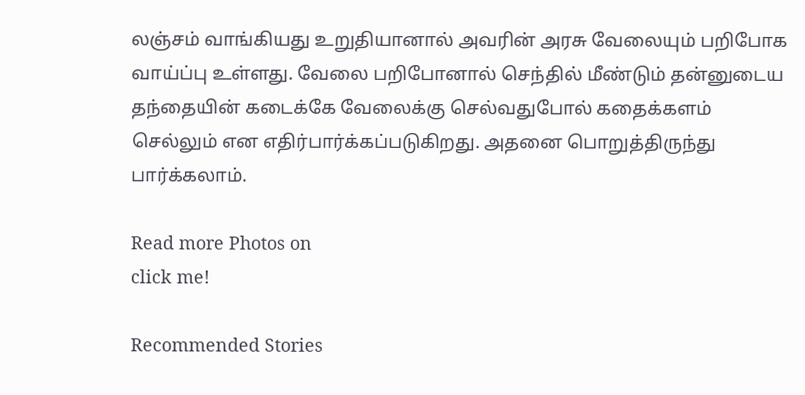லஞ்சம் வாங்கியது உறுதியானால் அவரின் அரசு வேலையும் பறிபோக வாய்ப்பு உள்ளது. வேலை பறிபோனால் செந்தில் மீண்டும் தன்னுடைய தந்தையின் கடைக்கே வேலைக்கு செல்வதுபோல் கதைக்களம் செல்லும் என எதிர்பார்க்கப்படுகிறது. அதனை பொறுத்திருந்து பார்க்கலாம்.

Read more Photos on
click me!

Recommended Stories